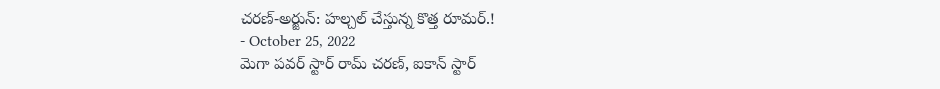చరణ్-అర్జున్: హల్చల్ చేస్తున్న కొత్త రూమర్.!
- October 25, 2022
మెగా పవర్ స్టార్ రామ్ చరణ్, ఐకాన్ స్టార్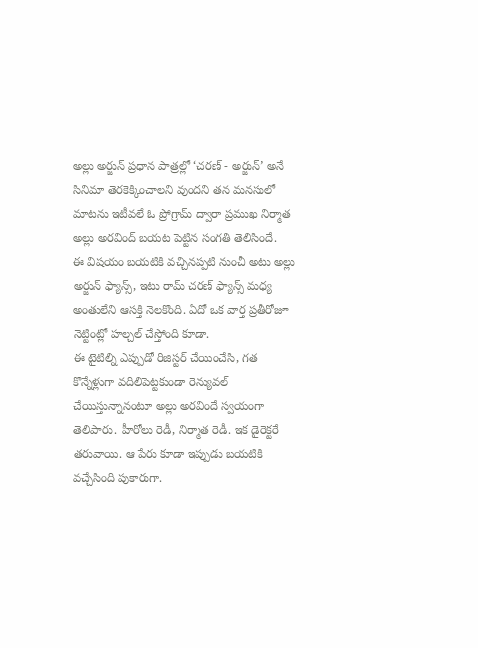అల్లు అర్జున్ ప్రధాన పాత్రల్లో ‘చరణ్ - అర్జున్’ అనే సినిమా తెరకెక్కించాలని వుందని తన మనసులో మాటను ఇటీవలే ఓ ప్రోగ్రామ్ ద్వారా ప్రముఖ నిర్మాత అల్లు అరవింద్ బయట పెట్టిన సంగతి తెలిసిందే.
ఈ విషయం బయటికి వచ్చినప్పటి నుంచీ అటు అల్లు అర్జున్ ఫ్యాన్స్, ఇటు రామ్ చరణ్ ఫ్యాన్స్ మధ్య అంతులేని ఆసక్తి నెలకొంది. ఏదో ఒక వార్త ప్రతీరోజూ నెట్టింట్లో హల్చల్ చేస్తోంది కూడా.
ఈ టైటిల్ని ఎప్పుడో రిజిస్టర్ చేయించేసి, గత కొన్నేళ్లుగా వదిలిపెట్టకుండా రెన్యువల్ చేయిస్తున్నానంటూ అల్లు అరవిందే స్వయంగా తెలిపారు. హీరోలు రెడీ, నిర్మాత రెడీ. ఇక డైరెక్టరే తరువాయి. ఆ పేరు కూడా ఇప్పుడు బయటికి వచ్చేసింది పుకారుగా.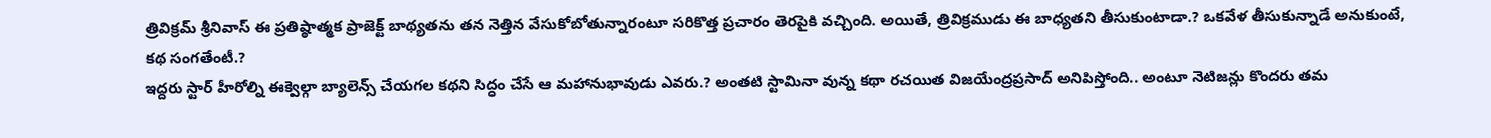త్రివిక్రమ్ శ్రీనివాస్ ఈ ప్రతిష్ఠాత్మక ప్రాజెక్ట్ బాథ్యతను తన నెత్తిన వేసుకోబోతున్నారంటూ సరికొత్త ప్రచారం తెరపైకి వచ్చింది. అయితే, త్రివిక్రముడు ఈ బాధ్యతని తీసుకుంటాడా.? ఒకవేళ తీసుకున్నాడే అనుకుంటే, కథ సంగతేంటీ.?
ఇద్దరు స్టార్ హీరోల్ని ఈక్వెల్గా బ్యాలెన్స్ చేయగల కథని సిద్ధం చేసే ఆ మహానుభావుడు ఎవరు.? అంతటి స్టామినా వున్న కథా రచయిత విజయేంద్రప్రసాద్ అనిపిస్తోంది.. అంటూ నెటిజన్లు కొందరు తమ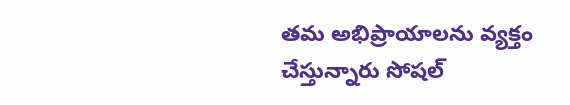తమ అభిప్రాయాలను వ్యక్తం చేస్తున్నారు సోషల్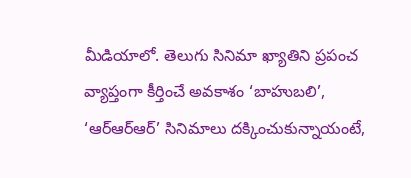మీడియాలో. తెలుగు సినిమా ఖ్యాతిని ప్రపంచ వ్యాప్తంగా కీర్తించే అవకాశం ‘బాహుబలి’, ‘ఆర్ఆర్ఆర్’ సినిమాలు దక్కించుకున్నాయంటే,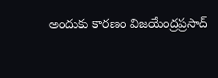అందుకు కారణం విజయేంద్రప్రసాద్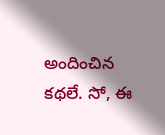అందించిన కథలే. సో, ఈ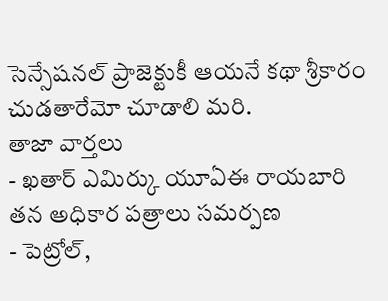సెన్సేషనల్ ప్రాజెక్టుకీ ఆయనే కథా శ్రీకారం చుడతారేమో చూడాలి మరి.
తాజా వార్తలు
- ఖతార్ ఎమిర్కు యూఏఈ రాయబారి తన అధికార పత్రాలు సమర్పణ
- పెట్రోల్,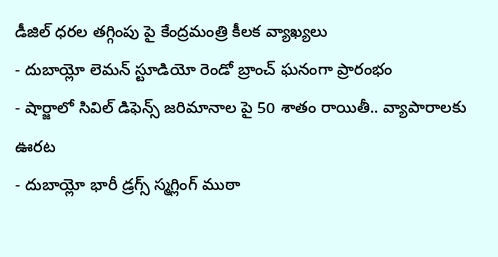డీజిల్ ధరల తగ్గింపు పై కేంద్రమంత్రి కీలక వ్యాఖ్యలు
- దుబాయ్లో లెమన్ స్టూడియో రెండో బ్రాంచ్ ఘనంగా ప్రారంభం
- షార్జాలో సివిల్ డిఫెన్స్ జరిమానాల పై 50 శాతం రాయితీ.. వ్యాపారాలకు ఊరట
- దుబాయ్లో భారీ డ్రగ్స్ స్మగ్లింగ్ ముఠా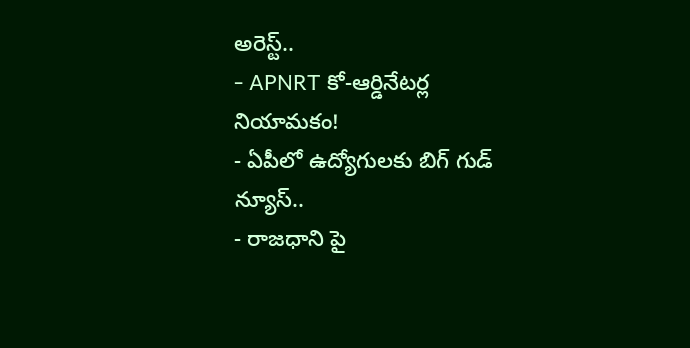అరెస్ట్..
- APNRT కో-ఆర్డినేటర్ల నియామకం!
- ఏపీలో ఉద్యోగులకు బిగ్ గుడ్ న్యూస్..
- రాజధాని పై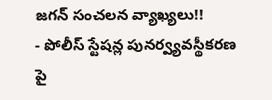జగన్ సంచలన వ్యాఖ్యలు!!
- పోలీస్ స్టేషన్ల పునర్వ్యవస్థీకరణ పై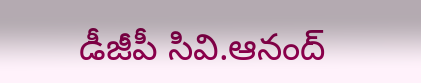డీజీపీ సివి.ఆనంద్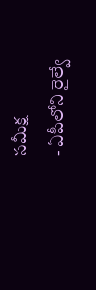సమీక్ష
- ఏపీలోని రైల్వే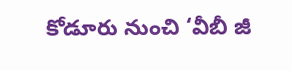కోడూరు నుంచి ‘వీబీ జీ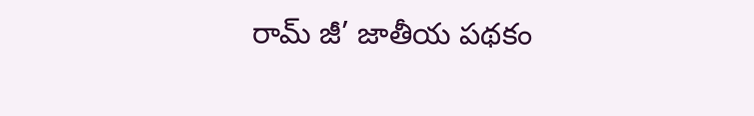రామ్ జీ’ జాతీయ పథకం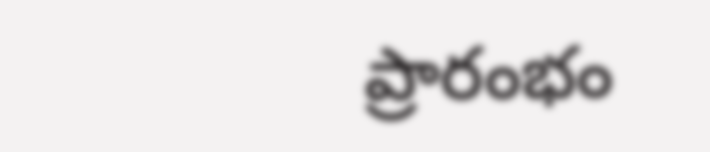ప్రారంభం